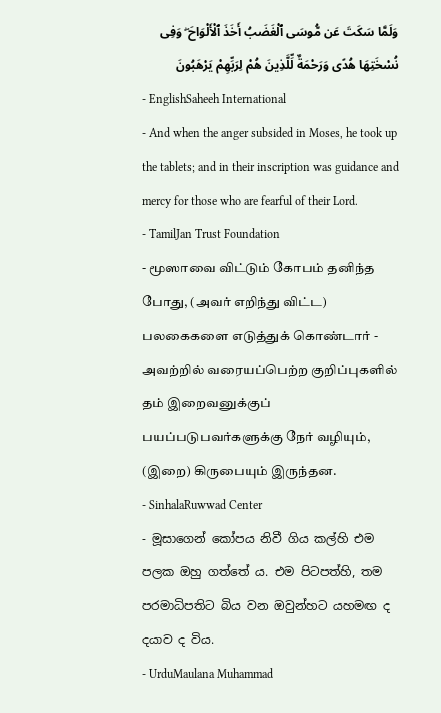وَلَمَّا سَكَتَ عَن مُّوسَى ٱلْغَضَبُ أَخَذَ ٱلْأَلْوَاحَ ۖ وَفِى نُسْخَتِهَا هُدًى وَرَحْمَةٌ لِّلَّذِينَ هُمْ لِرَبِّهِمْ يَرْهَبُونَ
- EnglishSaheeh International
- And when the anger subsided in Moses, he took up the tablets; and in their inscription was guidance and mercy for those who are fearful of their Lord.
- TamilJan Trust Foundation
- மூஸாவை விட்டும் கோபம் தனிந்த போது, (அவர் எறிந்து விட்ட) பலகைகளை எடுத்துக் கொண்டார் - அவற்றில் வரையப்பெற்ற குறிப்புகளில் தம் இறைவனுக்குப் பயப்படுபவர்களுக்கு நேர் வழியும், (இறை) கிருபையும் இருந்தன.
- SinhalaRuwwad Center
- මූසාගෙන් කෝපය නිවී ගිය කල්හි එම පලක ඔහු ගත්තේ ය. එම පිටපත්හි, තම පරමාධිපතිට බිය වන ඔවුන්හට යහමඟ ද දයාව ද විය.
- UrduMaulana Muhammad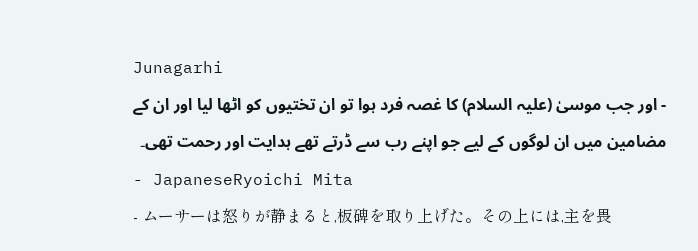Junagarhi
- اور جب موسیٰ (علیہ السلام) کا غصہ فرد ہوا تو ان تختیوں کو اٹھا لیا اور ان کے مضامین میں ان لوگوں کے لیے جو اپنے رب سے ڈرتے تھے ہدایت اور رحمت تھی۔
- JapaneseRyoichi Mita
- ムーサーは怒りが静まると,板碑を取り上げた。その上には,主を畏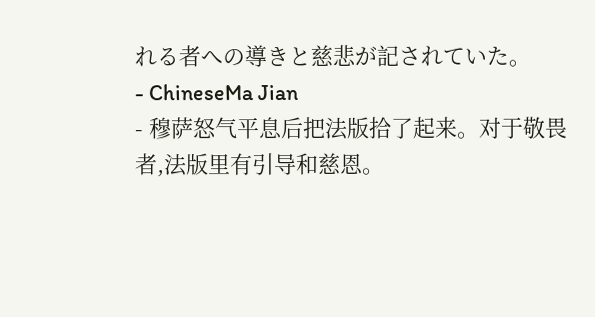れる者への導きと慈悲が記されていた。
- ChineseMa Jian
- 穆萨怒气平息后把法版拾了起来。对于敬畏者,法版里有引导和慈恩。